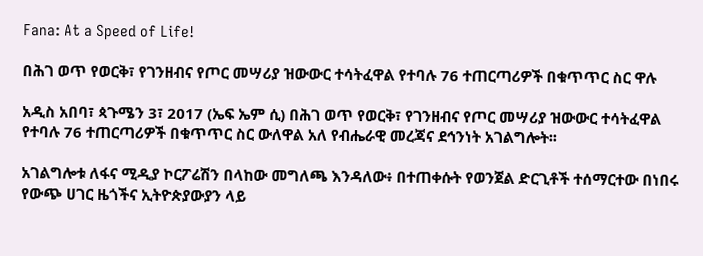Fana: At a Speed of Life!

በሕገ ወጥ የወርቅ፣ የገንዘብና የጦር መሣሪያ ዝውውር ተሳትፈዋል የተባሉ 76 ተጠርጣሪዎች በቁጥጥር ስር ዋሉ

አዲስ አበባ፣ ጳጉሜን 3፣ 2017 (ኤፍ ኤም ሲ) በሕገ ወጥ የወርቅ፣ የገንዘብና የጦር መሣሪያ ዝውውር ተሳትፈዋል የተባሉ 76 ተጠርጣሪዎች በቁጥጥር ስር ውለዋል አለ የብሔራዊ መረጃና ደኅንነት አገልግሎት፡፡

አገልግሎቱ ለፋና ሚዲያ ኮርፖሬሽን በላከው መግለጫ እንዳለው፥ በተጠቀሱት የወንጀል ድርጊቶች ተሰማርተው በነበሩ የውጭ ሀገር ዜጎችና ኢትዮጵያውያን ላይ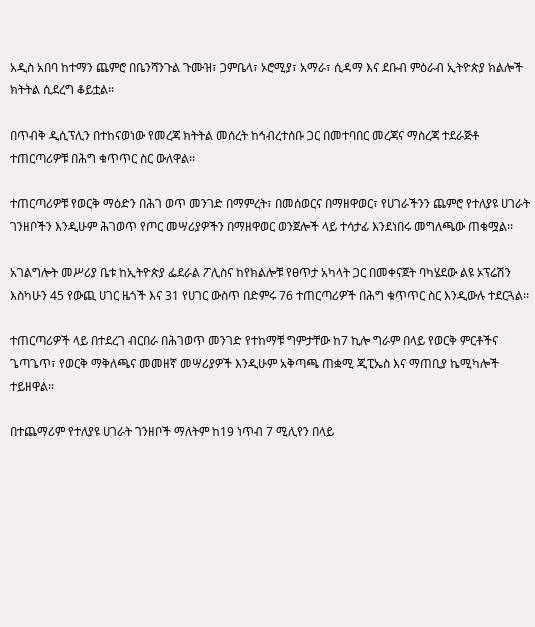አዲስ አበባ ከተማን ጨምሮ በቤንሻንጉል ጉሙዝ፣ ጋምቤላ፣ ኦሮሚያ፣ አማራ፣ ሲዳማ እና ደቡብ ምዕራብ ኢትዮጵያ ክልሎች ክትትል ሲደረግ ቆይቷል፡፡

በጥብቅ ዲሲፕሊን በተከናወነው የመረጃ ክትትል መሰረት ከኅብረተሰቡ ጋር በመተባበር መረጃና ማስረጃ ተደራጅቶ ተጠርጣሪዎቹ በሕግ ቁጥጥር ስር ውለዋል፡፡

ተጠርጣሪዎቹ የወርቅ ማዕድን በሕገ ወጥ መንገድ በማምረት፣ በመሰወርና በማዘዋወር፣ የሀገራችንን ጨምሮ የተለያዩ ሀገራት ገንዘቦችን እንዲሁም ሕገወጥ የጦር መሣሪያዎችን በማዘዋወር ወንጀሎች ላይ ተሳታፊ እንደነበሩ መግለጫው ጠቁሟል፡፡

አገልግሎት መሥሪያ ቤቱ ከኢትዮጵያ ፌደራል ፖሊስና ከየክልሎቹ የፀጥታ አካላት ጋር በመቀናጀት ባካሄደው ልዩ ኦፕሬሽን እስካሁን 45 የውጪ ሀገር ዜጎች እና 31 የሀገር ውስጥ በድምሩ 76 ተጠርጣሪዎች በሕግ ቁጥጥር ስር እንዲውሉ ተደርጓል፡፡

ተጠርጣሪዎች ላይ በተደረገ ብርበራ በሕገወጥ መንገድ የተከማቹ ግምታቸው ከ7 ኪሎ ግራም በላይ የወርቅ ምርቶችና ጌጣጌጥ፣ የወርቅ ማቅለጫና መመዘኛ መሣሪያዎች እንዲሁም አቅጣጫ ጠቋሚ ጂፒኤስ እና ማጠቢያ ኬሚካሎች ተይዘዋል፡፡

በተጨማሪም የተለያዩ ሀገራት ገንዘቦች ማለትም ከ19 ነጥብ 7 ሚሊየን በላይ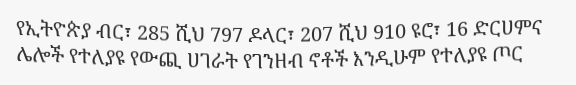የኢትዮጵያ ብር፣ 285 ሺህ 797 ዶላር፣ 207 ሺህ 910 ዩሮ፣ 16 ድርሀምና ሌሎች የተለያዩ የውጪ ሀገራት የገንዘብ ኖቶች እንዲሁም የተለያዩ ጦር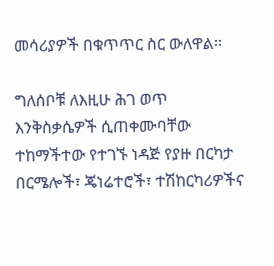መሳሪያዎች በቁጥጥር ስር ውለዋል፡፡

ግለሰቦቹ ለእዚሁ ሕገ ወጥ እንቅስቃሴዎች ሲጠቀሙባቸው ተከማችተው የተገኙ ነዳጅ የያዙ በርካታ በርሜሎች፣ ጄነሬተሮች፣ ተሽከርካሪዎችና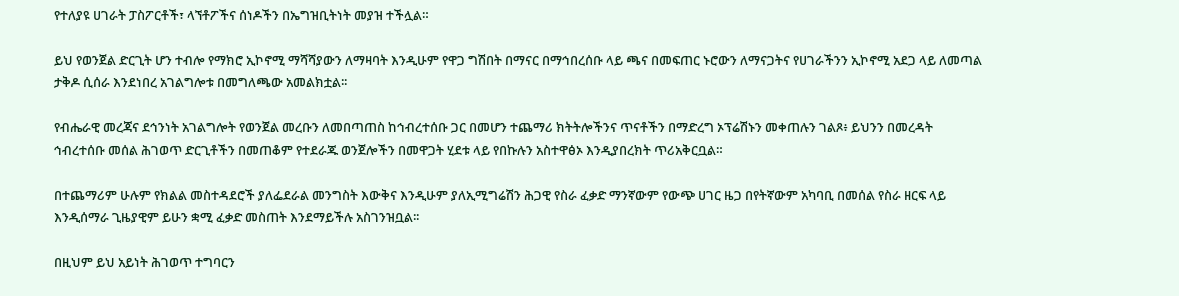የተለያዩ ሀገራት ፓስፖርቶች፣ ላኘቶፖችና ሰነዶችን በኤግዝቢትነት መያዝ ተችሏል።

ይህ የወንጀል ድርጊት ሆን ተብሎ የማክሮ ኢኮኖሚ ማሻሻያውን ለማዛባት እንዲሁም የዋጋ ግሽበት በማናር በማኅበረሰቡ ላይ ጫና በመፍጠር ኑሮውን ለማናጋትና የሀገራችንን ኢኮኖሚ አደጋ ላይ ለመጣል ታቅዶ ሲሰራ እንደነበረ አገልግሎቱ በመግለጫው አመልክቷል፡፡

የብሔራዊ መረጃና ደኅንነት አገልግሎት የወንጀል መረቡን ለመበጣጠስ ከኅብረተሰቡ ጋር በመሆን ተጨማሪ ክትትሎችንና ጥናቶችን በማድረግ ኦፕሬሽኑን መቀጠሉን ገልጾ፥ ይህንን በመረዳት ኅብረተሰቡ መሰል ሕገወጥ ድርጊቶችን በመጠቆም የተደራጁ ወንጀሎችን በመዋጋት ሂደቱ ላይ የበኩሉን አስተዋፅኦ እንዲያበረክት ጥሪአቅርቧል።

በተጨማሪም ሁሉም የክልል መስተዳደሮች ያለፌደራል መንግስት እውቅና እንዲሁም ያለኢሚግሬሽን ሕጋዊ የስራ ፈቃድ ማንኛውም የውጭ ሀገር ዜጋ በየትኛውም አካባቢ በመሰል የስራ ዘርፍ ላይ እንዲሰማራ ጊዜያዊም ይሁን ቋሚ ፈቃድ መስጠት እንደማይችሉ አስገንዝቧል፡፡

በዚህም ይህ አይነት ሕገወጥ ተግባርን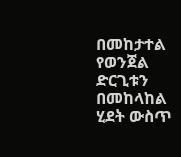በመከታተል የወንጀል ድርጊቱን በመከላከል ሂደት ውስጥ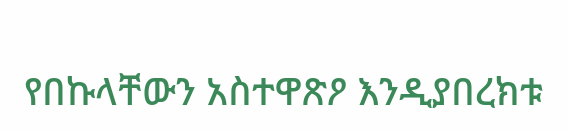የበኩላቸውን አስተዋጽዖ እንዲያበረክቱ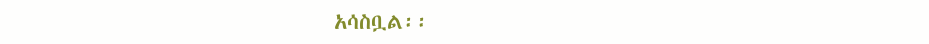አሳስቧል፡፡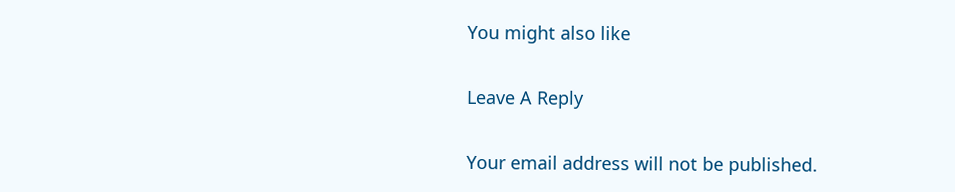You might also like

Leave A Reply

Your email address will not be published.